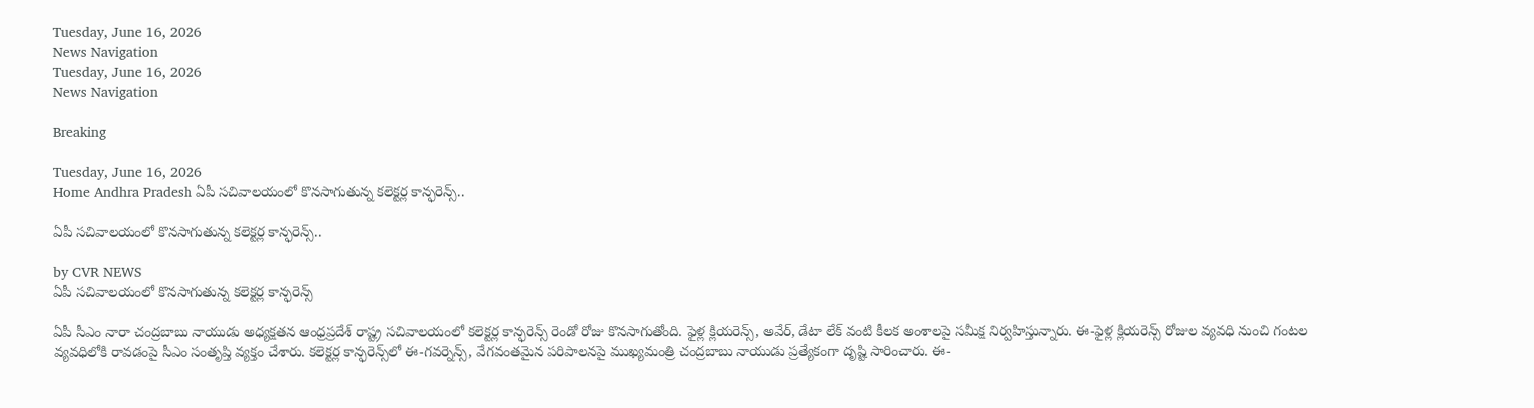Tuesday, June 16, 2026
News Navigation
Tuesday, June 16, 2026
News Navigation

Breaking

Tuesday, June 16, 2026
Home Andhra Pradesh ఏపీ సచివాలయంలో కొనసాగుతున్న కలెక్టర్ల కాన్ఫరెన్స్..

ఏపీ సచివాలయంలో కొనసాగుతున్న కలెక్టర్ల కాన్ఫరెన్స్..

by CVR NEWS
ఏపీ సచివాలయంలో కొనసాగుతున్న కలెక్టర్ల కాన్ఫరెన్స్

ఏపీ సీఎం నారా చంద్రబాబు నాయుడు అధ్యక్షతన ఆంధ్రప్రదేశ్ రాష్ట్ర సచివాలయంలో కలెక్టర్ల కాన్ఫరెన్స్ రెండో రోజు కొనసాగుతోంది. ఫైళ్ల క్లియరెన్స్, అవేర్, డేటా లేక్ వంటి కీలక అంశాలపై సమీక్ష నిర్వహిస్తున్నారు. ఈ-ఫైళ్ల క్లియరెన్స్ రోజుల వ్యవధి నుంచి గంటల వ్యవధిలోకి రావడంపై సీఎం సంతృప్తి వ్యక్తం చేశారు. కలెక్టర్ల కాన్ఫరెన్స్‌లో ఈ-గవర్నెన్స్, వేగవంతమైన పరిపాలనపై ముఖ్యమంత్రి చంద్రబాబు నాయుడు ప్రత్యేకంగా దృష్టి సారించారు. ఈ-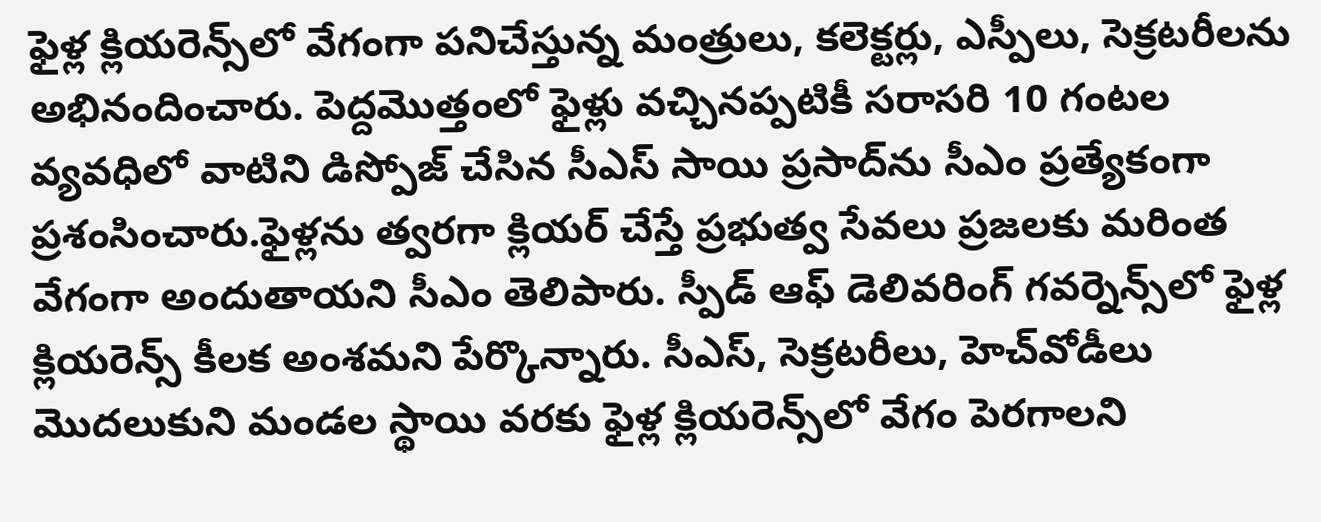ఫైళ్ల క్లియరెన్స్‌లో వేగంగా పనిచేస్తున్న మంత్రులు, కలెక్టర్లు, ఎస్పీలు, సెక్రటరీలను అభినందించారు. పెద్దమొత్తంలో ఫైళ్లు వచ్చినప్పటికీ సరాసరి 10 గంటల వ్యవధిలో వాటిని డిస్పోజ్ చేసిన సీఎస్ సాయి ప్రసాద్‌ను సీఎం ప్రత్యేకంగా ప్రశంసించారు.ఫైళ్లను త్వరగా క్లియర్ చేస్తే ప్రభుత్వ సేవలు ప్రజలకు మరింత వేగంగా అందుతాయని సీఎం తెలిపారు. స్పీడ్ ఆఫ్ డెలివరింగ్ గవర్నెన్స్‌లో ఫైళ్ల క్లియరెన్స్ కీలక అంశమని పేర్కొన్నారు. సీఎస్, సెక్రటరీలు, హెచ్‌వోడీలు మొదలుకుని మండల స్థాయి వరకు ఫైళ్ల క్లియరెన్స్‌లో వేగం పెరగాలని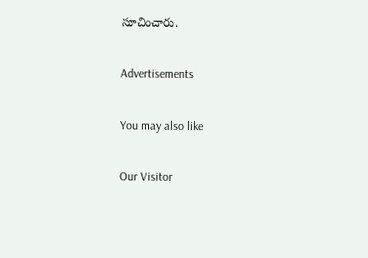సూచించారు.

Advertisements

You may also like

Our Visitor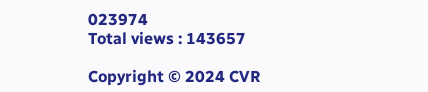023974
Total views : 143657

Copyright © 2024 CVR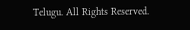Telugu. All Rights Reserved.